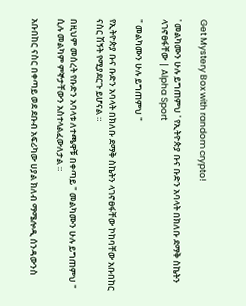Get Mystery Box with random crypto!

' መልካሙን ሁሉ ይግጠምህ ' የኢትዮጵያ ቡና ቡድን አባላት በክለቡ ደማቅ ስኬትን ላገኖፀፋቸው | Alpha Sport

" መልካሙን ሁሉ ይግጠምህ "

የኢትዮጵያ ቡና ቡድን አባላት በክለቡ ደማቅ ስኬትን ላገኖፀፋቸው ኮከባቸው አቡበከር ናስር ሽኝት የሚያደርጉ ይሆናል ።

በዚህም መሰረት የቡድን አባላቱ ለተጫዋቹ በቀጣይ " መልካሙን ሁሉ ይግጠምህ " ሲሉ መልካም ምኞታቸውን አስተላልፈውለታል ።

አቡበከር ናስር በቀጣይ ወደ ደቡብ አፍሪካው ሀያል ክለብ ማሜሎዲ ሰንዳውንስ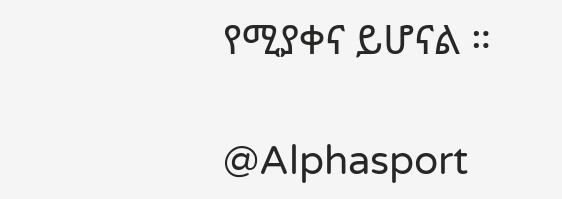የሚያቀና ይሆናል ።

@Alphasport